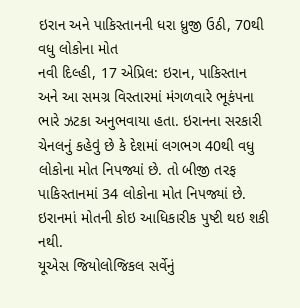ઇરાન અને પાકિસ્તાનની ધરા ધ્રુજી ઉઠી, 70થી વધુ લોકોના મોત
નવી દિલ્હી, 17 એપ્રિલ: ઇરાન, પાકિસ્તાન અને આ સમગ્ર વિસ્તારમાં મંગળવારે ભૂકંપના ભારે ઝટકા અનુભવાયા હતા. ઇરાનના સરકારી ચેનલનું કહેવું છે કે દેશમાં લગભગ 40થી વધુ લોકોના મોત નિપજ્યાં છે. તો બીજી તરફ પાકિસ્તાનમાં 34 લોકોના મોત નિપજ્યાં છે. ઇરાનમાં મોતની કોઇ આધિકારીક પુષ્ટી થઇ શકી નથી.
યૂએસ જિયોલોજિકલ સર્વેનું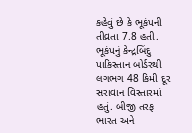કહેવું છે કે ભૂકંપની તીવ્રતા 7.8 હતી. ભૂકંપનું કેન્દ્રબિંદુ પાકિસ્તાન બોર્ડરથી લગભગ 48 કિમી દૂર સરાવાન વિસ્તારમાં હતું. બીજી તરફ ભારત અને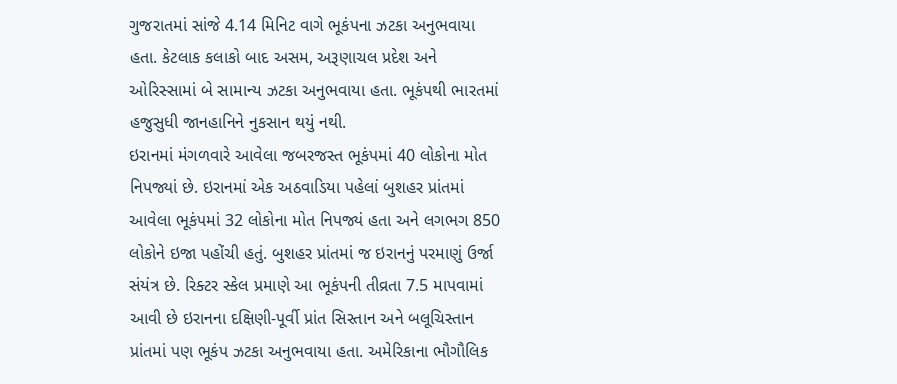ગુજરાતમાં સાંજે 4.14 મિનિટ વાગે ભૂકંપના ઝટકા અનુભવાયા હતા. કેટલાક કલાકો બાદ અસમ, અરૂણાચલ પ્રદેશ અને ઓરિસ્સામાં બે સામાન્ય ઝટકા અનુભવાયા હતા. ભૂકંપથી ભારતમાં હજુસુધી જાનહાનિને નુકસાન થયું નથી.
ઇરાનમાં મંગળવારે આવેલા જબરજસ્ત ભૂકંપમાં 40 લોકોના મોત નિપજ્યાં છે. ઇરાનમાં એક અઠવાડિયા પહેલાં બુશહર પ્રાંતમાં આવેલા ભૂકંપમાં 32 લોકોના મોત નિપજ્યં હતા અને લગભગ 850 લોકોને ઇજા પહોંચી હતું. બુશહર પ્રાંતમાં જ ઇરાનનું પરમાણું ઉર્જા સંયંત્ર છે. રિક્ટર સ્કેલ પ્રમાણે આ ભૂકંપની તીવ્રતા 7.5 માપવામાં આવી છે ઇરાનના દક્ષિણી-પૂર્વી પ્રાંત સિસ્તાન અને બલૂચિસ્તાન પ્રાંતમાં પણ ભૂકંપ ઝટકા અનુભવાયા હતા. અમેરિકાના ભૌગૌલિક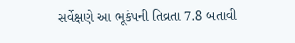સર્વેક્ષણે આ ભૂકંપની તિવ્રતા 7.8 બતાવી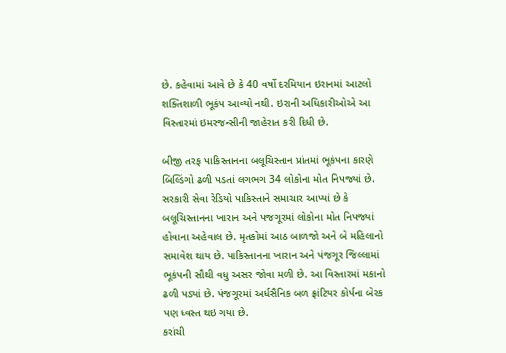છે. કહેવામાં આવે છે કે 40 વર્ષો દરમિયાન ઇરાનમાં આટલો શક્તિશાળી ભૂકંપ આવ્યો નથી. ઇરાની અધિકારીઓએ આ વિસ્તારમાં ઇમરજન્સીની જાહેરાત કરી દિધી છે.

બીજી તરફ પાકિસ્તાનના બલૂચિસ્તાન પ્રાંતમાં ભૂકંપના કારણે બિલ્ડિંગો ઢળી પડતાં લગભગ 34 લોકોના મોત નિપજ્યાં છે. સરકારી સેવા રેડિયો પાકિસ્તાને સમાચાર આપ્યાં છે કે બલૂચિસ્તાનના ખારાન અને પજગૂરમાં લોકોના મોત નિપજ્યાં હોવાના અહેવાલ છે. મૃતકોમાં આઠ બાળજો અને બે મહિલાનો સમાવેશ થાય છે. પાકિસ્તાનના ખારાન અને પંજગૂર જિલ્લામાં ભૂકંપની સૌથી વધુ અસર જોવા મળી છે. આ વિસ્તારમાં મકાનો ઢળી પડ્યાં છે. પંજગૂરમાં અર્ધસૈનિક બળ ફ્રાંટિયર કોર્પના બેરક પણ ધ્વસ્ત થઇ ગયા છે.
કરાંચી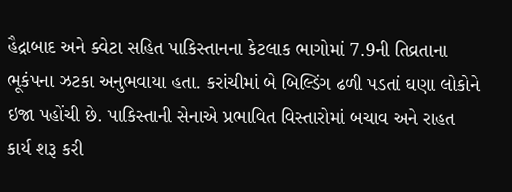હૈદ્રાબાદ અને ક્વેટા સહિત પાકિસ્તાનના કેટલાક ભાગોમાં 7.9ની તિવ્રતાના ભૂકંપના ઝટકા અનુભવાયા હતા. કરાંચીમાં બે બિલ્ડિંગ ઢળી પડતાં ઘણા લોકોને ઇજા પહોંચી છે. પાકિસ્તાની સેનાએ પ્રભાવિત વિસ્તારોમાં બચાવ અને રાહત કાર્ય શરૂ કરી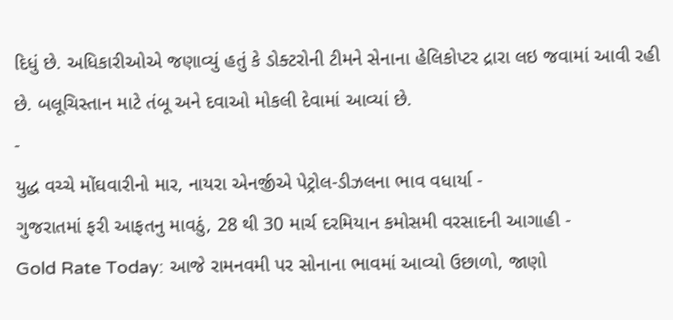દિધું છે. અધિકારીઓએ જણાવ્યું હતું કે ડોક્ટરોની ટીમને સેનાના હેલિકોપ્ટર દ્રારા લઇ જવામાં આવી રહી છે. બલૂચિસ્તાન માટે તંબૂ અને દવાઓ મોકલી દેવામાં આવ્યાં છે.
-
યુદ્ધ વચ્ચે મોંઘવારીનો માર, નાયરા એનર્જીએ પેટ્રોલ-ડીઝલના ભાવ વધાર્યા -
ગુજરાતમાં ફરી આફતનુ માવઠું, 28 થી 30 માર્ચ દરમિયાન કમોસમી વરસાદની આગાહી -
Gold Rate Today: આજે રામનવમી પર સોનાના ભાવમાં આવ્યો ઉછાળો, જાણો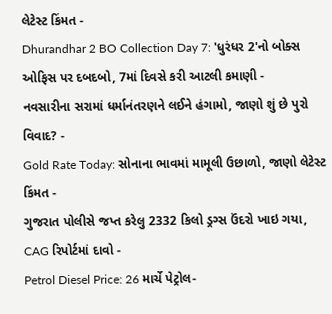લેટેસ્ટ કિંમત -
Dhurandhar 2 BO Collection Day 7: 'ધુરંધર 2'નો બોક્સ ઓફિસ પર દબદબો, 7માં દિવસે કરી આટલી કમાણી -
નવસારીના સરામાં ધર્માનંતરણને લઈને હંગામો, જાણો શું છે પુરો વિવાદ? -
Gold Rate Today: સોનાના ભાવમાં મામૂલી ઉછાળો, જાણો લેટેસ્ટ કિંમત -
ગુજરાત પોલીસે જપ્ત કરેલુ 2332 કિલો ડ્રગ્સ ઉંદરો ખાઇ ગયા, CAG રિપોર્ટમાં દાવો -
Petrol Diesel Price: 26 માર્ચે પેટ્રોલ-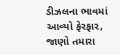ડીઝલના ભાવમાં આવ્યો ફેરફાર, જાણો તમારા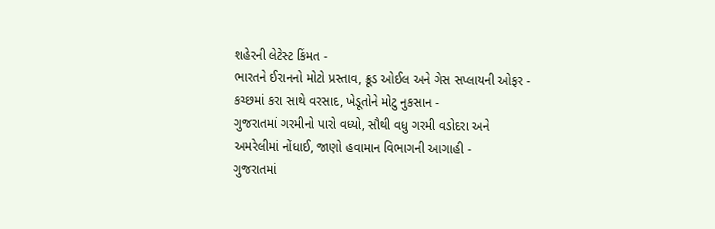શહેરની લેટેસ્ટ કિંમત -
ભારતને ઈરાનનો મોટો પ્રસ્તાવ, ક્રૂડ ઓઈલ અને ગેસ સપ્લાયની ઓફર -
કચ્છમાં કરા સાથે વરસાદ, ખેડૂતોને મોટુ નુકસાન -
ગુજરાતમાં ગરમીનો પારો વધ્યો, સૌથી વધુ ગરમી વડોદરા અને અમરેલીમાં નોંધાઈ, જાણો હવામાન વિભાગની આગાહી -
ગુજરાતમાં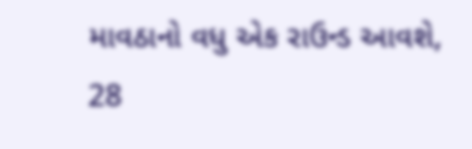માવઠાનો વધુ એક રાઉન્ડ આવશે, 28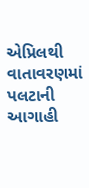એપ્રિલથી વાતાવરણમાં પલટાની આગાહી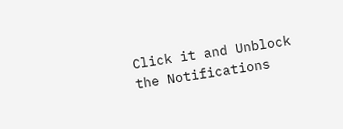Click it and Unblock the Notifications